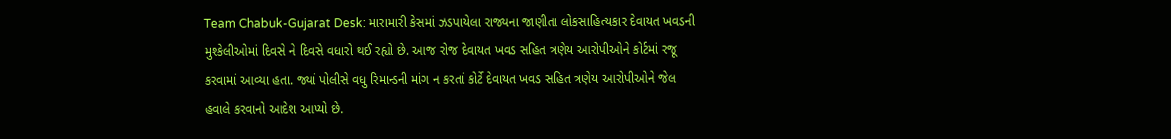Team Chabuk-Gujarat Desk: મારામારી કેસમાં ઝડપાયેલા રાજ્યના જાણીતા લોકસાહિત્યકાર દેવાયત ખવડની મુશ્કેલીઓમાં દિવસે ને દિવસે વધારો થઈ રહ્યો છે. આજ રોજ દેવાયત ખવડ સહિત ત્રણેય આરોપીઓને કોર્ટમાં રજૂ કરવામાં આવ્યા હતા. જ્યાં પોલીસે વધુ રિમાન્ડની માંગ ન કરતાં કોર્ટે દેવાયત ખવડ સહિત ત્રણેય આરોપીઓને જેલ હવાલે કરવાનો આદેશ આપ્યો છે.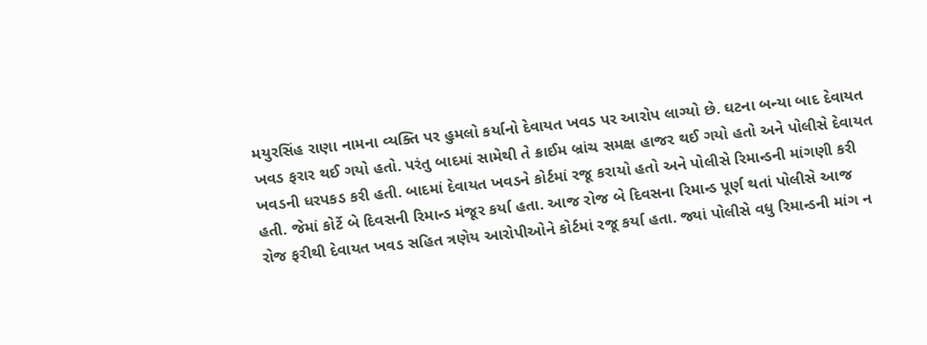મયુરસિંહ રાણા નામના વ્યક્તિ પર હુમલો કર્યાનો દેવાયત ખવડ પર આરોપ લાગ્યો છે. ઘટના બન્યા બાદ દેવાયત ખવડ ફરાર થઈ ગયો હતો. પરંતુ બાદમાં સામેથી તે ક્રાઈમ બ્રાંચ સમક્ષ હાજર થઈ ગયો હતો અને પોલીસે દેવાયત ખવડની ધરપકડ કરી હતી. બાદમાં દેવાયત ખવડને કોર્ટમાં રજૂ કરાયો હતો અને પોલીસે રિમાન્ડની માંગણી કરી હતી. જેમાં કોર્ટે બે દિવસની રિમાન્ડ મંજૂર કર્યા હતા. આજ રોજ બે દિવસના રિમાન્ડ પૂર્ણ થતાં પોલીસે આજ રોજ ફરીથી દેવાયત ખવડ સહિત ત્રણેય આરોપીઓને કોર્ટમાં રજૂ કર્યા હતા. જ્યાં પોલીસે વધુ રિમાન્ડની માંગ ન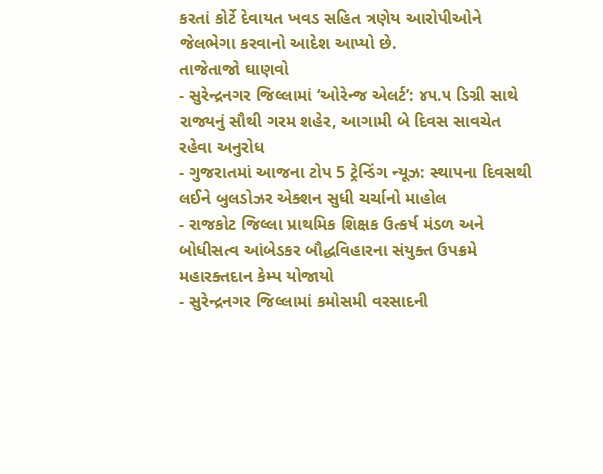કરતાં કોર્ટે દેવાયત ખવડ સહિત ત્રણેય આરોપીઓને જેલભેગા કરવાનો આદેશ આપ્યો છે.
તાજેતાજો ઘાણવો
- સુરેન્દ્રનગર જિલ્લામાં ‘ઓરેન્જ એલર્ટ’: ૪૫.૫ ડિગ્રી સાથે રાજ્યનું સૌથી ગરમ શહેર, આગામી બે દિવસ સાવચેત રહેવા અનુરોધ
- ગુજરાતમાં આજના ટોપ 5 ટ્રેન્ડિંગ ન્યૂઝ: સ્થાપના દિવસથી લઈને બુલડોઝર એક્શન સુધી ચર્ચાનો માહોલ
- રાજકોટ જિલ્લા પ્રાથમિક શિક્ષક ઉત્કર્ષ મંડળ અને બોધીસત્વ આંબેડકર બૌદ્ધવિહારના સંયુક્ત ઉપક્રમે મહારક્તદાન કેમ્પ યોજાયો
- સુરેન્દ્રનગર જિલ્લામાં કમોસમી વરસાદની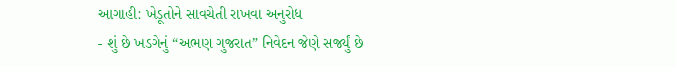આગાહી: ખેડૂતોને સાવચેતી રાખવા અનુરોધ
- શું છે ખડગેનું “અભણ ગુજરાત” નિવેદન જેણે સર્જ્યું છે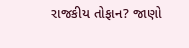રાજકીય તોફાન? જાણો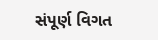સંપૂર્ણ વિગત